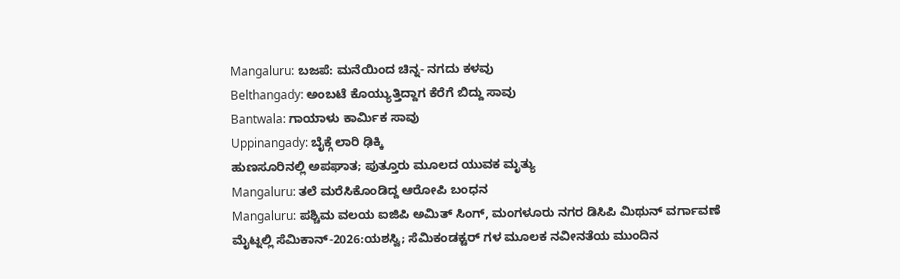Mangaluru: ಬಜಪೆ: ಮನೆಯಿಂದ ಚಿನ್ನ- ನಗದು ಕಳವು
Belthangady: ಅಂಬಟೆ ಕೊಯ್ಯುತ್ತಿದ್ದಾಗ ಕೆರೆಗೆ ಬಿದ್ದು ಸಾವು
Bantwala: ಗಾಯಾಳು ಕಾರ್ಮಿಕ ಸಾವು
Uppinangady: ಬೈಕ್ಗೆ ಲಾರಿ ಢಿಕ್ಕಿ
ಹುಣಸೂರಿನಲ್ಲಿ ಅಪಘಾತ; ಪುತ್ತೂರು ಮೂಲದ ಯುವಕ ಮೃತ್ಯು
Mangaluru: ತಲೆ ಮರೆಸಿಕೊಂಡಿದ್ದ ಆರೋಪಿ ಬಂಧನ
Mangaluru: ಪಶ್ಚಿಮ ವಲಯ ಐಜಿಪಿ ಅಮಿತ್ ಸಿಂಗ್, ಮಂಗಳೂರು ನಗರ ಡಿಸಿಪಿ ಮಿಥುನ್ ವರ್ಗಾವಣೆ
ಮೈಟ್ನಲ್ಲಿ ಸೆಮಿಕಾನ್-2026:ಯಶಸ್ವಿ; ಸೆಮಿಕಂಡಕ್ಟರ್ ಗಳ ಮೂಲಕ ನವೀನತೆಯ ಮುಂದಿನ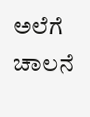ಅಲೆಗೆ ಚಾಲನೆ